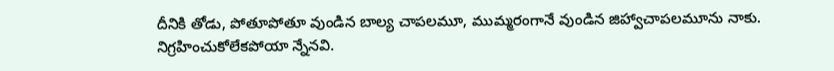దీనికి తోడు, పోతూపోతూ వుండిన బాల్య చాపలమూ, ముమ్మరంగానే వుండిన జిహ్వాచాపలమూను నాకు.
నిగ్రహించుకోలేకపోయా న్నేనవి.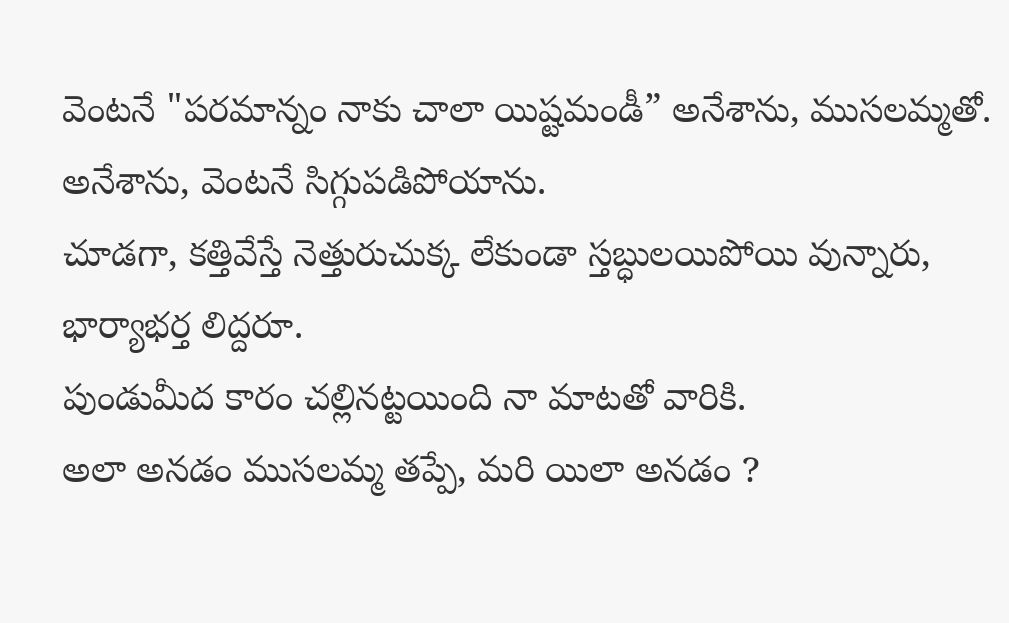వెంటనే "పరమాన్నం నాకు చాలా యిష్టమండీ” అనేశాను, ముసలమ్మతో.
అనేశాను, వెంటనే సిగ్గుపడిపోయాను.
చూడగా, కత్తివేస్తే నెత్తురుచుక్క లేకుండా స్తబ్ధులయిపోయి వున్నారు, భార్యాభర్త లిద్దరూ.
పుండుమీద కారం చల్లినట్టయింది నా మాటతో వారికి.
అలా అనడం ముసలమ్మ తప్పే, మరి యిలా అనడం ?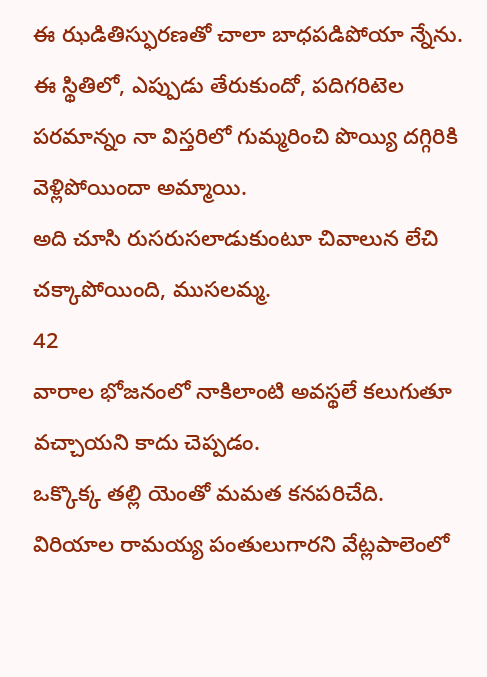ఈ ఝడితిస్ఫురణతో చాలా బాధపడిపోయా న్నేను.
ఈ స్థితిలో, ఎప్పుడు తేరుకుందో, పదిగరిటెల పరమాన్నం నా విస్తరిలో గుమ్మరించి పొయ్యి దగ్గిరికి వెళ్లిపోయిందా అమ్మాయి.
అది చూసి రుసరుసలాడుకుంటూ చివాలున లేచి చక్కాపోయింది, ముసలమ్మ.
42
వారాల భోజనంలో నాకిలాంటి అవస్థలే కలుగుతూ వచ్చాయని కాదు చెప్పడం.
ఒక్కొక్క తల్లి యెంతో మమత కనపరిచేది.
విరియాల రామయ్య పంతులుగారని వేట్లపాలెంలో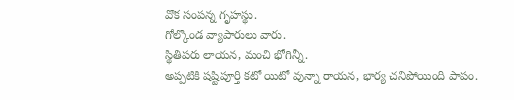వొక సంపన్న గృహస్థు.
గోల్కొండ వ్యాపారులు వారు.
స్థితిపరు లాయన, మంచి భోగిన్నీ.
అప్పటికి షష్టిపూర్తి కటో యిటో వున్నా రాయన, భార్య చనిపోయింది పాపం.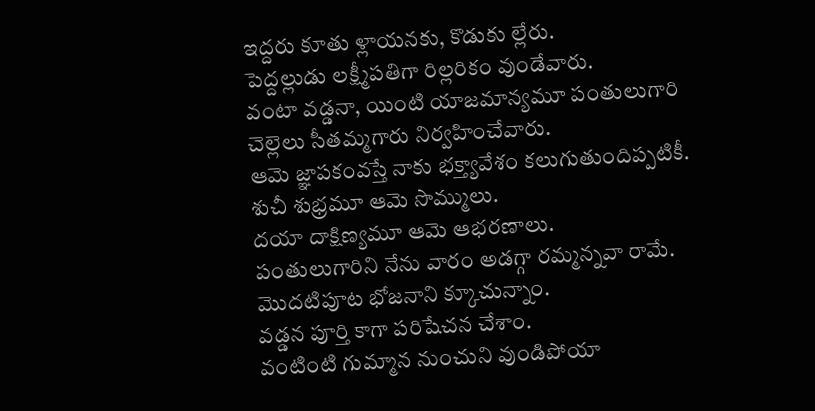ఇద్దరు కూతు ళ్లాయనకు, కొడుకు ల్లేరు.
పెద్దల్లుడు లక్ష్మీపతిగా రిల్లరికం వుండేవారు.
వంటా వడ్డనా, యింటి యాజమాన్యమూ పంతులుగారి చెల్లెలు సీతమ్మగారు నిర్వహించేవారు.
ఆమె జ్ఞాపకంవస్తే నాకు భక్త్యావేశం కలుగుతుందిప్పటికీ.
శుచీ శుభ్రమూ ఆమె సొమ్ములు.
దయా దాక్షిణ్యమూ ఆమె ఆభరణాలు.
పంతులుగారిని నేను వారం అడగ్గా రమ్మన్నవా రామే.
మొదటిపూట భోజనాని క్కూచున్నాం.
వడ్డన పూర్తి కాగా పరిషేచన చేశాం.
వంటింటి గుమ్మాన నుంచుని వుండిపోయా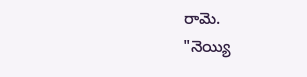రామె.
"నెయ్యి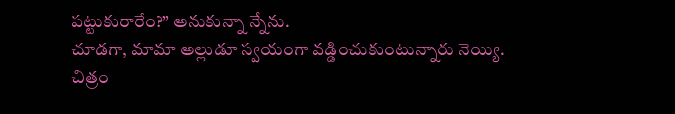పట్టుకురారేం?” అనుకున్నా న్నేను.
చూడగా, మామా అల్లుడూ స్వయంగా వడ్డించుకుంటున్నారు నెయ్యి.
చిత్రం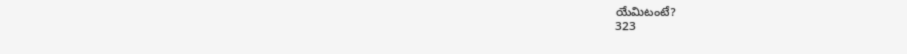యేమిటంటే?
323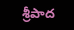శ్రీపాద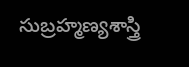సుబ్రహ్మణ్యశాస్త్రి